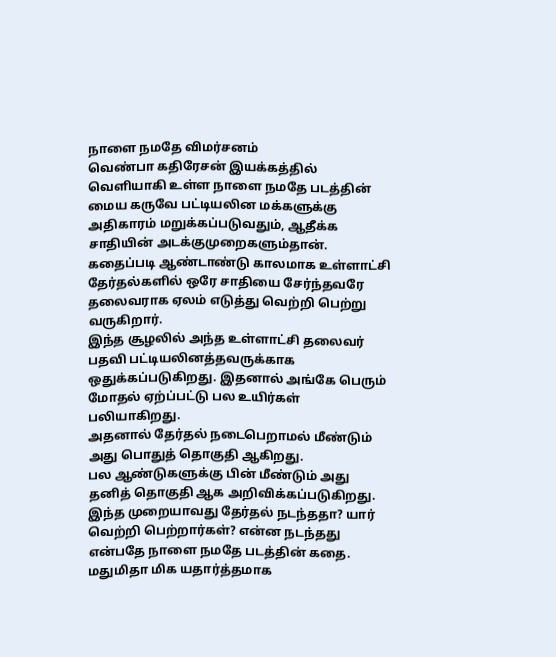நாளை நமதே விமர்சனம்
வெண்பா கதிரேசன் இயக்கத்தில் வெளியாகி உள்ள நாளை நமதே படத்தின் மைய கருவே பட்டியலின மக்களுக்கு அதிகாரம் மறுக்கப்படுவதும், ஆதீக்க சாதியின் அடக்குமுறைகளும்தான்.
கதைப்படி ஆண்டாண்டு காலமாக உள்ளாட்சி தேர்தல்களில் ஒரே சாதியை சேர்ந்தவரே தலைவராக ஏலம் எடுத்து வெற்றி பெற்று வருகிறார்.
இந்த சூழலில் அந்த உள்ளாட்சி தலைவர் பதவி பட்டியலினத்தவருக்காக ஒதுக்கப்படுகிறது. இதனால் அங்கே பெரும் மோதல் ஏற்ப்பட்டு பல உயிர்கள் பலியாகிறது.
அதனால் தேர்தல் நடைபெறாமல் மீண்டும் அது பொதுத் தொகுதி ஆகிறது.
பல ஆண்டுகளுக்கு பின் மீண்டும் அது தனித் தொகுதி ஆக அறிவிக்கப்படுகிறது.
இந்த முறையாவது தேர்தல் நடந்ததா? யார் வெற்றி பெற்றார்கள்? என்ன நடந்தது என்பதே நாளை நமதே படத்தின் கதை.
மதுமிதா மிக யதார்த்தமாக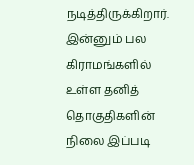நடித்திருக்கிறார். இன்னும் பல கிராமங்களில் உள்ள தனித் தொகுதிகளின் நிலை இப்படி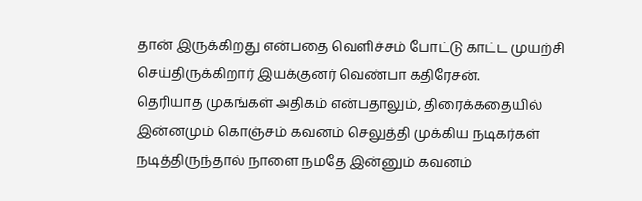தான் இருக்கிறது என்பதை வெளிச்சம் போட்டு காட்ட முயற்சி செய்திருக்கிறார் இயக்குனர் வெண்பா கதிரேசன்.
தெரியாத முகங்கள் அதிகம் என்பதாலும், திரைக்கதையில் இன்னமும் கொஞ்சம் கவனம் செலுத்தி முக்கிய நடிகர்கள் நடித்திருந்தால் நாளை நமதே இன்னும் கவனம்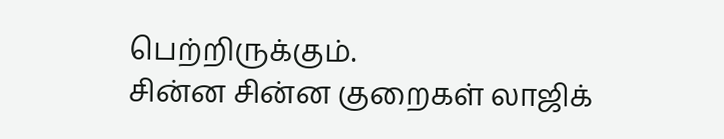பெற்றிருக்கும்.
சின்ன சின்ன குறைகள் லாஜிக்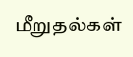மீறுதல்கள்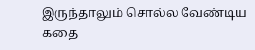இருந்தாலும் சொல்ல வேண்டிய கதை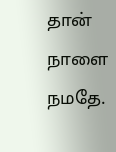தான் நாளை நமதே.